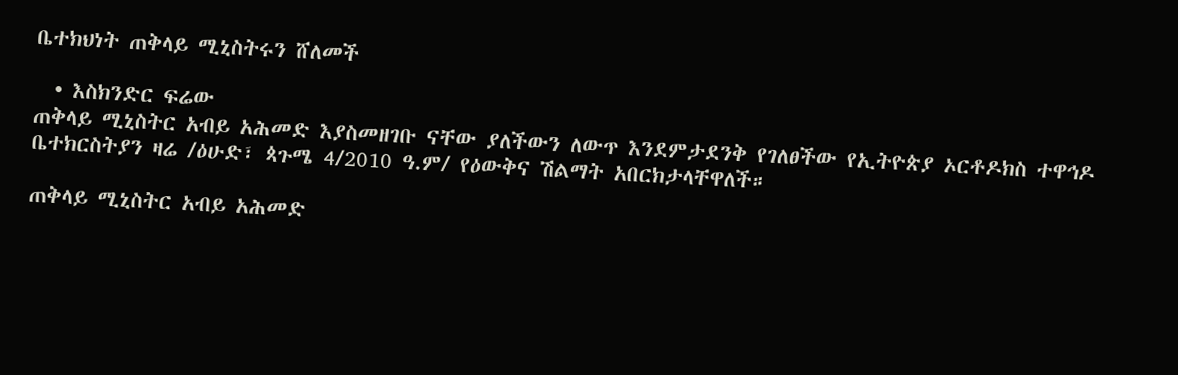ቤተክህነት ጠቅላይ ሚኒስትሩን ሸለመች

  • እስክንድር ፍሬው
ጠቅላይ ሚኒስትር አብይ አሕመድ እያስመዘገቡ ናቸው ያለችውን ለውጥ እንደምታደንቅ የገለፀችው የኢትዮጵያ ኦርቶዶክስ ተዋኅዶ ቤተክርስትያን ዛሬ /ዕሁድ፣ ጳጉሜ 4/2010 ዓ.ም/ የዕውቅና ሽልማት አበርክታላቸዋለች።

ጠቅላይ ሚኒስትር አብይ አሕመድ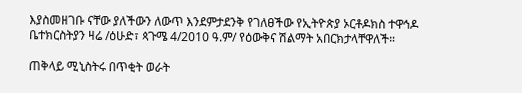እያስመዘገቡ ናቸው ያለችውን ለውጥ እንደምታደንቅ የገለፀችው የኢትዮጵያ ኦርቶዶክስ ተዋኅዶ ቤተክርስትያን ዛሬ /ዕሁድ፣ ጳጉሜ 4/2010 ዓ.ም/ የዕውቅና ሽልማት አበርክታላቸዋለች።

ጠቅላይ ሚኒስትሩ በጥቂት ወራት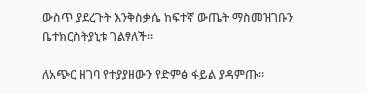ውስጥ ያደረጉት እንቅስቃሴ ከፍተኛ ውጤት ማስመዝገቡን ቤተክርስትያኒቱ ገልፃለች።

ለአጭር ዘገባ የተያያዘውን የድምፅ ፋይል ያዳምጡ።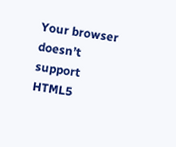Your browser doesn’t support HTML5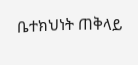ቤተክህነት ጠቅላይ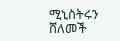ሚኒስትሩን ሸለመች